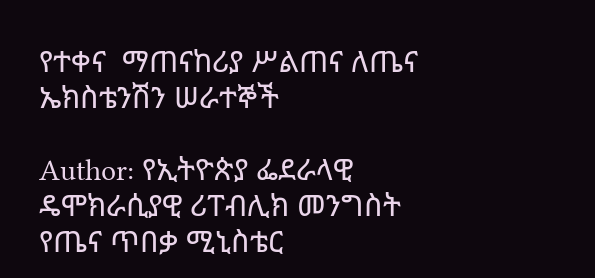የተቀና  ማጠናከሪያ ሥልጠና ለጤና ኤክስቴንሽን ሠራተኞች

Author: የኢትዮጵያ ፌደራላዊ ዴሞክራሲያዊ ሪፐብሊክ መንግስት የጤና ጥበቃ ሚኒስቴር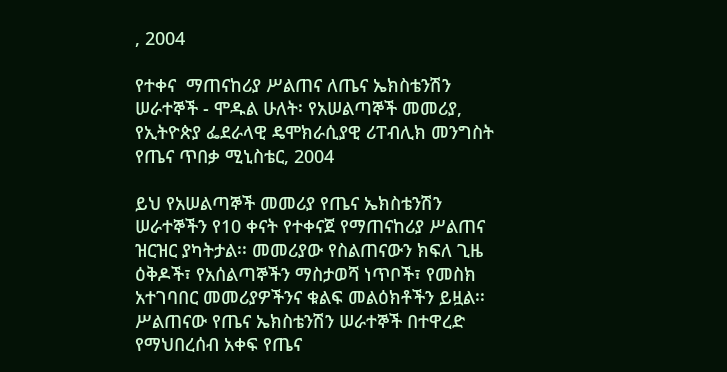, 2004

የተቀና  ማጠናከሪያ ሥልጠና ለጤና ኤክስቴንሽን ሠራተኞች - ሞዱል ሁለት፡ የአሠልጣኞች መመሪያ, የኢትዮጵያ ፌደራላዊ ዴሞክራሲያዊ ሪፐብሊክ መንግስት የጤና ጥበቃ ሚኒስቴር, 2004

ይህ የአሠልጣኞች መመሪያ የጤና ኤክስቴንሽን ሠራተኞችን የ10 ቀናት የተቀናጀ የማጠናከሪያ ሥልጠና ዝርዝር ያካትታል፡፡ መመሪያው የስልጠናውን ክፍለ ጊዜ ዕቅዶች፣ የአሰልጣኞችን ማስታወሻ ነጥቦች፣ የመስክ አተገባበር መመሪያዎችንና ቁልፍ መልዕክቶችን ይዟል፡፡ ሥልጠናው የጤና ኤክስቴንሽን ሠራተኞች በተዋረድ የማህበረሰብ አቀፍ የጤና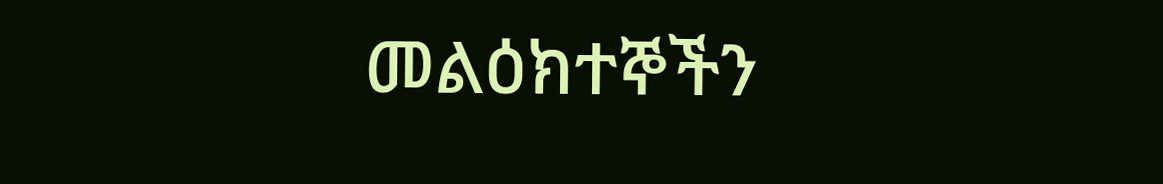መልዕክተኞችን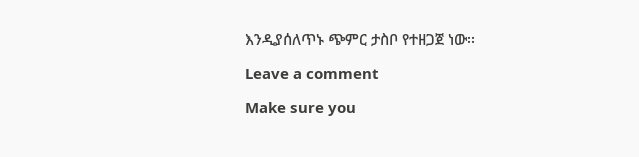እንዲያሰለጥኑ ጭምር ታስቦ የተዘጋጀ ነው፡፡

Leave a comment

Make sure you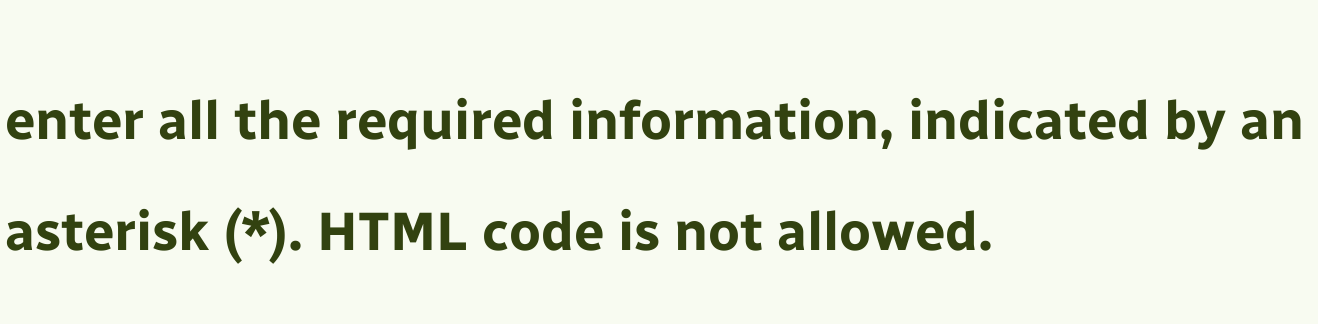enter all the required information, indicated by an asterisk (*). HTML code is not allowed.